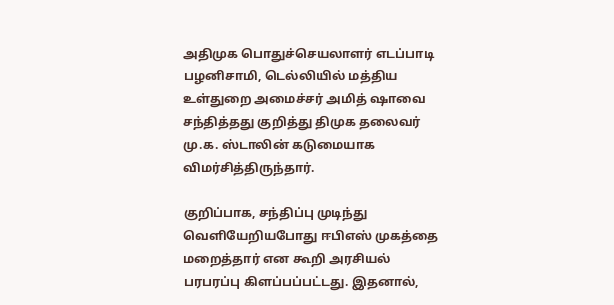அதிமுக பொதுச்செயலாளர் எடப்பாடி பழனிசாமி, டெல்லியில் மத்திய உள்துறை அமைச்சர் அமித் ஷாவை சந்தித்தது குறித்து திமுக தலைவர் மு.க. ஸ்டாலின் கடுமையாக விமர்சித்திருந்தார்.

குறிப்பாக, சந்திப்பு முடிந்து வெளியேறியபோது ஈபிஎஸ் முகத்தை மறைத்தார் என கூறி அரசியல் பரபரப்பு கிளப்பப்பட்டது. இதனால்,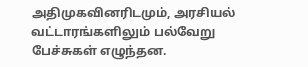அதிமுகவினரிடமும், அரசியல் வட்டாரங்களிலும் பல்வேறு பேச்சுகள் எழுந்தன.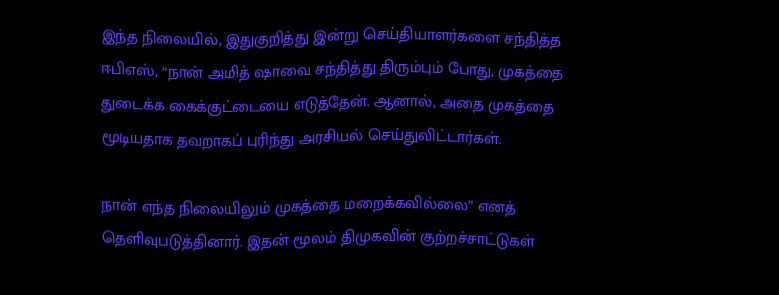இந்த நிலையில், இதுகுறித்து இன்று செய்தியாளர்களை சந்தித்த ஈபிஎஸ், “நான் அமித் ஷாவை சந்தித்து திரும்பும் போது, முகத்தை துடைக்க கைக்குட்டையை எடுத்தேன். ஆனால், அதை முகத்தை மூடியதாக தவறாகப் புரிந்து அரசியல் செய்துவிட்டார்கள்.

நான் எந்த நிலையிலும் முகத்தை மறைக்கவில்லை” எனத் தெளிவுபடுத்தினார். இதன் மூலம் திமுகவின் குற்றச்சாட்டுகள்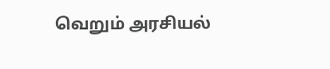வெறும் அரசியல்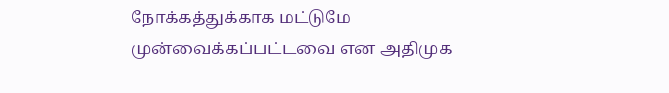நோக்கத்துக்காக மட்டுமே முன்வைக்கப்பட்டவை என அதிமுக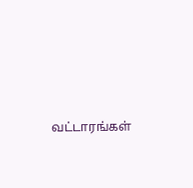வட்டாரங்கள்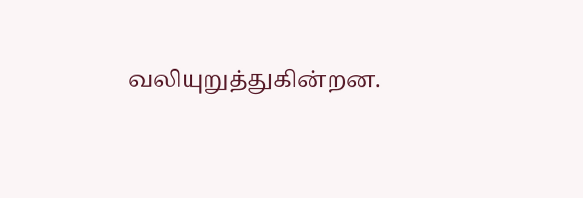வலியுறுத்துகின்றன.